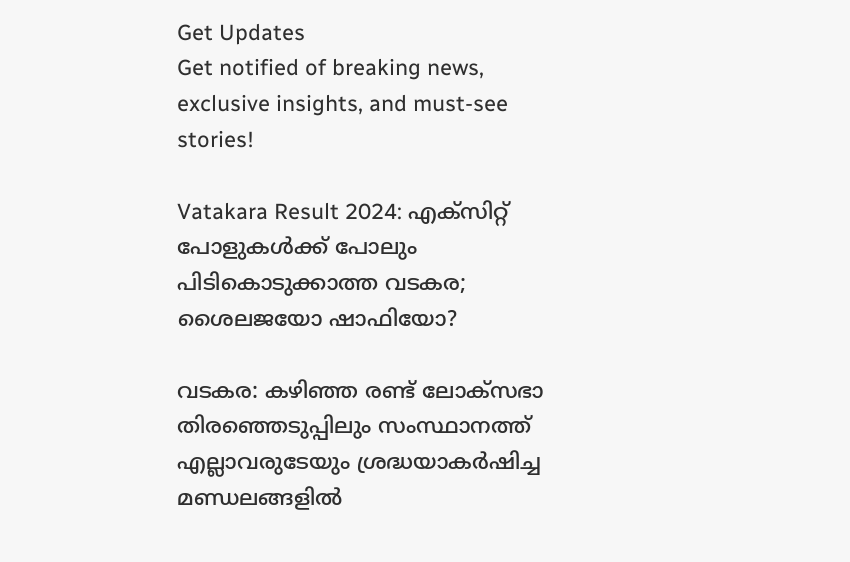Get Updates
Get notified of breaking news, exclusive insights, and must-see stories!

Vatakara Result 2024: എക്‌സിറ്റ് പോളുകള്‍ക്ക് പോലും പിടികൊടുക്കാത്ത വടകര; ശൈലജയോ ഷാഫിയോ?

വടകര: കഴിഞ്ഞ രണ്ട് ലോക്‌സഭാ തിരഞ്ഞെടുപ്പിലും സംസ്ഥാനത്ത് എല്ലാവരുടേയും ശ്രദ്ധയാകര്‍ഷിച്ച മണ്ഡലങ്ങളില്‍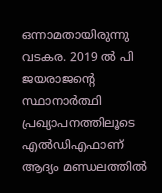ഒന്നാമതായിരുന്നു വടകര. 2019 ല്‍ പി ജയരാജന്റെ സ്ഥാനാര്‍ത്ഥി പ്രഖ്യാപനത്തിലൂടെ എല്‍ഡിഎഫാണ് ആദ്യം മണ്ഡലത്തില്‍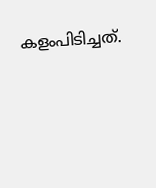കളംപിടിച്ചത്.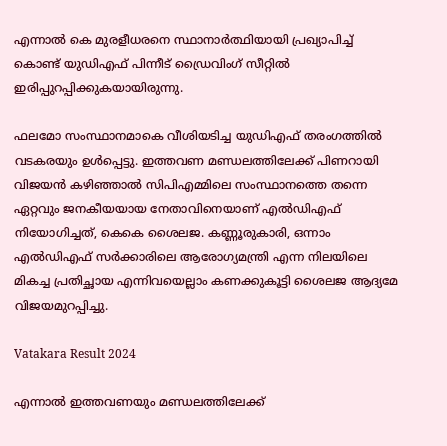എന്നാല്‍ കെ മുരളീധരനെ സ്ഥാനാര്‍ത്ഥിയായി പ്രഖ്യാപിച്ച് കൊണ്ട് യുഡിഎഫ് പിന്നീട് ഡ്രൈവിംഗ് സീറ്റില്‍ ഇരിപ്പുറപ്പിക്കുകയായിരുന്നു.

ഫലമോ സംസ്ഥാനമാകെ വീശിയടിച്ച യുഡിഎഫ് തരംഗത്തില്‍ വടകരയും ഉള്‍പ്പെട്ടു. ഇത്തവണ മണ്ഡലത്തിലേക്ക് പിണറായി വിജയന്‍ കഴിഞ്ഞാല്‍ സിപിഎമ്മിലെ സംസ്ഥാനത്തെ തന്നെ ഏറ്റവും ജനകീയയായ നേതാവിനെയാണ് എല്‍ഡിഎഫ് നിയോഗിച്ചത്, കെകെ ശൈലജ. കണ്ണൂരുകാരി, ഒന്നാം എല്‍ഡിഎഫ് സര്‍ക്കാരിലെ ആരോഗ്യമന്ത്രി എന്ന നിലയിലെ മികച്ച പ്രതിച്ഛായ എന്നിവയെല്ലാം കണക്കുകൂട്ടി ശൈലജ ആദ്യമേ വിജയമുറപ്പിച്ചു.

Vatakara Result 2024

എന്നാല്‍ ഇത്തവണയും മണ്ഡലത്തിലേക്ക്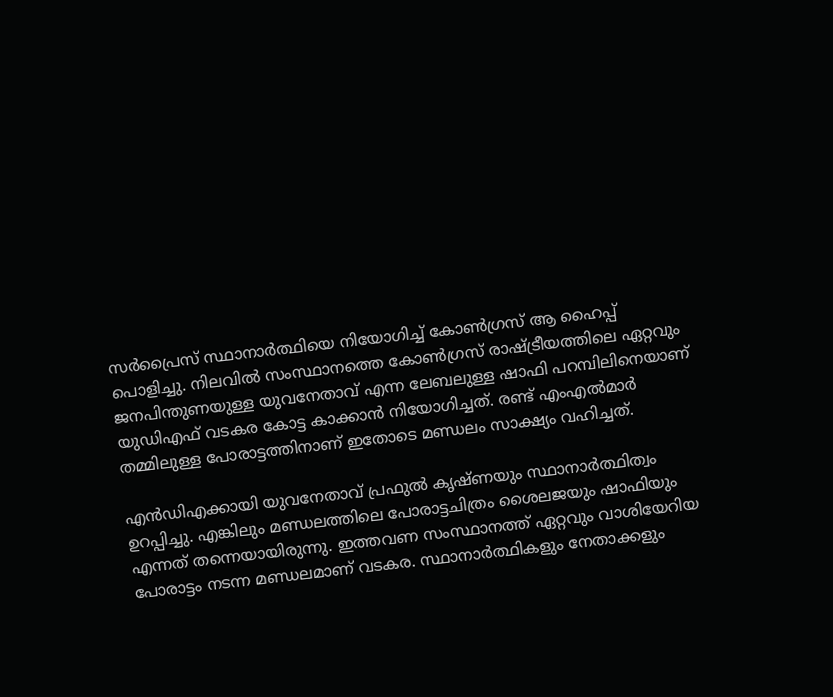സര്‍പ്രൈസ് സ്ഥാനാര്‍ത്ഥിയെ നിയോഗിച്ച് കോണ്‍ഗ്രസ് ആ ഹൈപ്പ് പൊളിച്ചു. നിലവില്‍ സംസ്ഥാനത്തെ കോണ്‍ഗ്രസ് രാഷ്ട്രീയത്തിലെ ഏറ്റവും ജനപിന്തുണയുള്ള യുവനേതാവ് എന്ന ലേബലുള്ള ഷാഫി പറമ്പിലിനെയാണ് യുഡിഎഫ് വടകര കോട്ട കാക്കാന്‍ നിയോഗിച്ചത്. രണ്ട് എംഎല്‍മാര്‍ തമ്മിലുള്ള പോരാട്ടത്തിനാണ് ഇതോടെ മണ്ഡലം സാക്ഷ്യം വഹിച്ചത്.

എന്‍ഡിഎക്കായി യുവനേതാവ് പ്രഫുല്‍ കൃഷ്ണയും സ്ഥാനാര്‍ത്ഥിത്വം ഉറപ്പിച്ചു. എങ്കിലും മണ്ഡലത്തിലെ പോരാട്ടചിത്രം ശൈലജയും ഷാഫിയും എന്നത് തന്നെയായിരുന്നു. ഇത്തവണ സംസ്ഥാനത്ത് ഏറ്റവും വാശിയേറിയ പോരാട്ടം നടന്ന മണ്ഡലമാണ് വടകര. സ്ഥാനാര്‍ത്ഥികളും നേതാക്കളും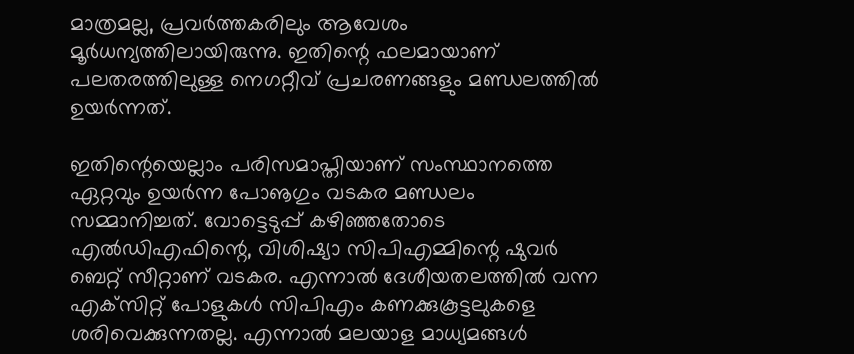മാത്രമല്ല, പ്രവര്‍ത്തകരിലും ആവേശം മൂര്‍ധന്യത്തിലായിരുന്നു. ഇതിന്റെ ഫലമായാണ് പലതരത്തിലുള്ള നെഗറ്റീവ് പ്രചരണങ്ങളും മണ്ഡലത്തില്‍ ഉയര്‍ന്നത്.

ഇതിന്റെയെല്ലാം പരിസമാപ്തിയാണ് സംസ്ഥാനത്തെ ഏറ്റവും ഉയര്‍ന്ന പോൡഗും വടകര മണ്ഡലം സമ്മാനിച്ചത്. വോട്ടെടുപ്പ് കഴിഞ്ഞതോടെ എല്‍ഡിഎഫിന്റെ, വിശിഷ്യാ സിപിഎമ്മിന്റെ ഷുവര്‍ ബെറ്റ് സീറ്റാണ് വടകര. എന്നാല്‍ ദേശീയതലത്തില്‍ വന്ന എക്‌സിറ്റ് പോളുകള്‍ സിപിഎം കണക്കുകൂട്ടലുകളെ ശരിവെക്കുന്നതല്ല. എന്നാല്‍ മലയാള മാധ്യമങ്ങള്‍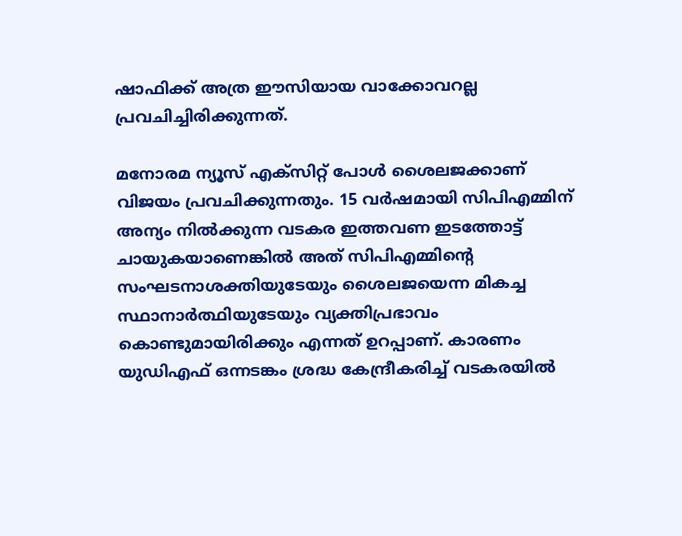ഷാഫിക്ക് അത്ര ഈസിയായ വാക്കോവറല്ല പ്രവചിച്ചിരിക്കുന്നത്.

മനോരമ ന്യൂസ് എക്‌സിറ്റ് പോള്‍ ശൈലജക്കാണ് വിജയം പ്രവചിക്കുന്നതും. 15 വര്‍ഷമായി സിപിഎമ്മിന് അന്യം നില്‍ക്കുന്ന വടകര ഇത്തവണ ഇടത്തോട്ട് ചായുകയാണെങ്കില്‍ അത് സിപിഎമ്മിന്റെ സംഘടനാശക്തിയുടേയും ശൈലജയെന്ന മികച്ച സ്ഥാനാര്‍ത്ഥിയുടേയും വ്യക്തിപ്രഭാവം കൊണ്ടുമായിരിക്കും എന്നത് ഉറപ്പാണ്. കാരണം യുഡിഎഫ് ഒന്നടങ്കം ശ്രദ്ധ കേന്ദ്രീകരിച്ച് വടകരയില്‍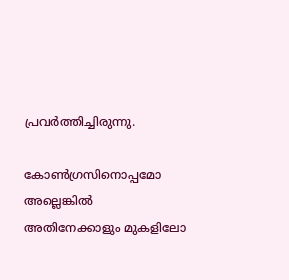പ്രവര്‍ത്തിച്ചിരുന്നു.

കോണ്‍ഗ്രസിനൊപ്പമോ അല്ലെങ്കില്‍ അതിനേക്കാളും മുകളിലോ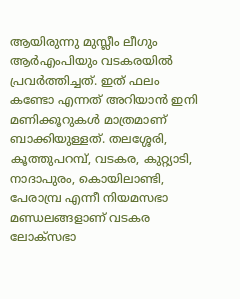ആയിരുന്നു മുസ്ലീം ലീഗും ആര്‍എംപിയും വടകരയില്‍ പ്രവര്‍ത്തിച്ചത്. ഇത് ഫലം കണ്ടോ എന്നത് അറിയാന്‍ ഇനി മണിക്കൂറുകള്‍ മാത്രമാണ് ബാക്കിയുള്ളത്. തലശ്ശേരി, കൂത്തുപറമ്പ്, വടകര, കുറ്റ്യാടി, നാദാപുരം, കൊയിലാണ്ടി, പേരാമ്പ്ര എന്നീ നിയമസഭാ മണ്ഡലങ്ങളാണ് വടകര ലോക്സഭാ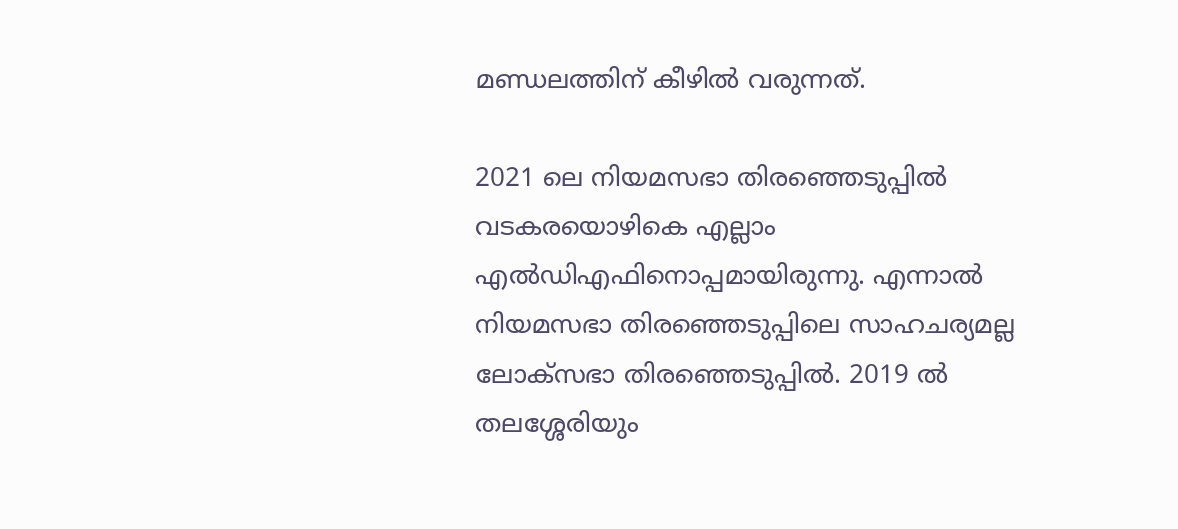മണ്ഡലത്തിന് കീഴില്‍ വരുന്നത്.

2021 ലെ നിയമസഭാ തിരഞ്ഞെടുപ്പില്‍ വടകരയൊഴികെ എല്ലാം എല്‍ഡിഎഫിനൊപ്പമായിരുന്നു. എന്നാല്‍ നിയമസഭാ തിരഞ്ഞെടുപ്പിലെ സാഹചര്യമല്ല ലോക്‌സഭാ തിരഞ്ഞെടുപ്പില്‍. 2019 ല്‍ തലശ്ശേരിയും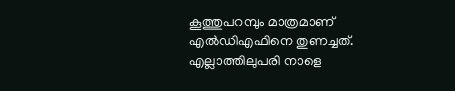കൂത്തുപറമ്പും മാത്രമാണ് എല്‍ഡിഎഫിനെ തുണച്ചത്. എല്ലാത്തിലുപരി നാളെ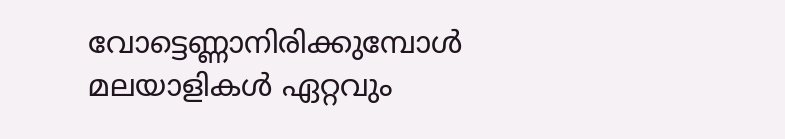വോട്ടെണ്ണാനിരിക്കുമ്പോള്‍ മലയാളികള്‍ ഏറ്റവും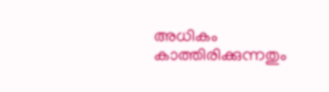അധികം കാത്തിരിക്കുന്നതും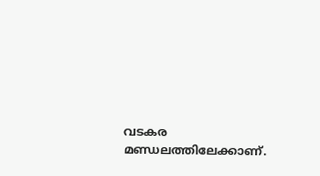വടകര മണ്ഡലത്തിലേക്കാണ്.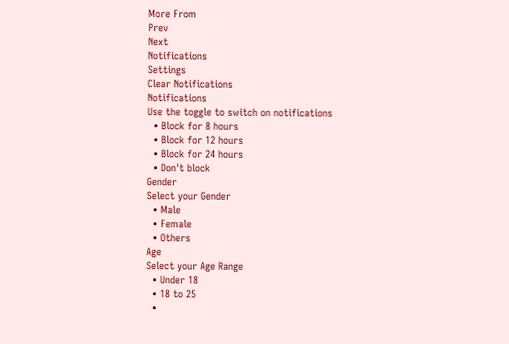More From
Prev
Next
Notifications
Settings
Clear Notifications
Notifications
Use the toggle to switch on notifications
  • Block for 8 hours
  • Block for 12 hours
  • Block for 24 hours
  • Don't block
Gender
Select your Gender
  • Male
  • Female
  • Others
Age
Select your Age Range
  • Under 18
  • 18 to 25
  •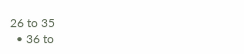26 to 35
  • 36 to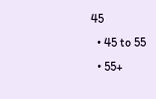45
  • 45 to 55
  • 55+